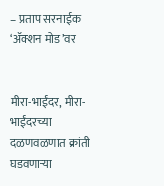– प्रताप सरनाईक ‘ॲक्शन मोड’वर


मीरा-भाईंदर, मीरा-भाईंदरच्या दळणवळणात क्रांती घडवणाऱ्या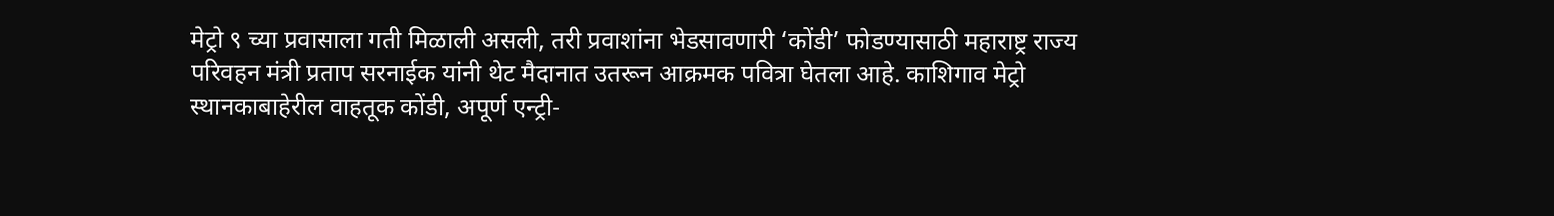मेट्रो ९ च्या प्रवासाला गती मिळाली असली, तरी प्रवाशांना भेडसावणारी ‘कोंडी’ फोडण्यासाठी महाराष्ट्र राज्य परिवहन मंत्री प्रताप सरनाईक यांनी थेट मैदानात उतरून आक्रमक पवित्रा घेतला आहे. काशिगाव मेट्रो स्थानकाबाहेरील वाहतूक कोंडी, अपूर्ण एन्ट्री-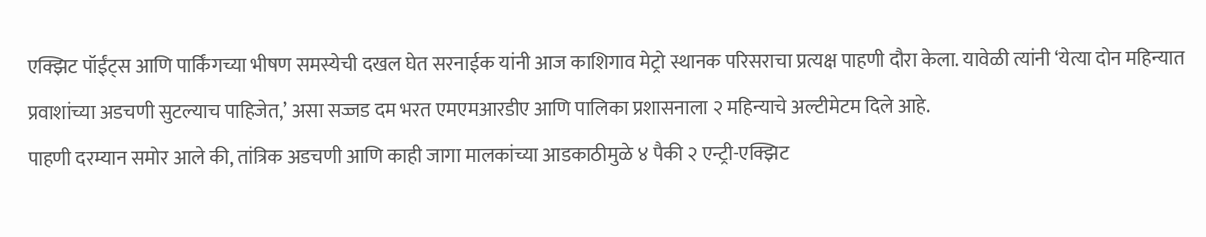एक्झिट पॉईंट्स आणि पार्किंगच्या भीषण समस्येची दखल घेत सरनाईक यांनी आज काशिगाव मेट्रो स्थानक परिसराचा प्रत्यक्ष पाहणी दौरा केला. यावेळी त्यांनी ‘येत्या दोन महिन्यात प्रवाशांच्या अडचणी सुटल्याच पाहिजेत,’ असा सज्जड दम भरत एमएमआरडीए आणि पालिका प्रशासनाला २ महिन्याचे अल्टीमेटम दिले आहे.
पाहणी दरम्यान समोर आले की, तांत्रिक अडचणी आणि काही जागा मालकांच्या आडकाठीमुळे ४ पैकी २ एन्ट्री-एक्झिट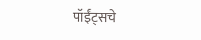पॉईंट्सचे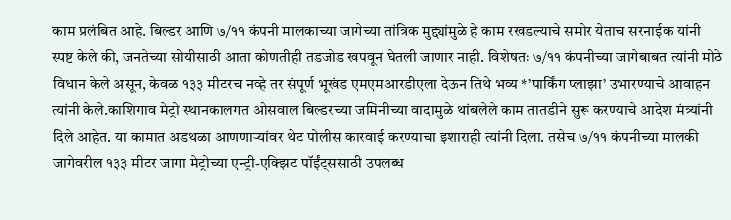काम प्रलंबित आहे. बिल्डर आणि ७/११ कंपनी मालकाच्या जागेच्या तांत्रिक मुद्द्यांमुळे हे काम रखडल्याचे समोर येताच सरनाईक यांनी स्पष्ट केले की, जनतेच्या सोयीसाठी आता कोणतीही तडजोड खपवून घेतली जाणार नाही. विशेषतः ७/११ कंपनीच्या जागेबाबत त्यांनी मोठे विधान केले असून, केवळ १३३ मीटरच नव्हे तर संपूर्ण भूखंड एमएमआरडीएला देऊन तिथे भव्य *’पार्किंग प्लाझा’ उभारण्याचे आवाहन त्यांनी केले.काशिगाव मेट्रो स्थानकालगत ओसवाल बिल्डरच्या जमिनीच्या वादामुळे थांबलेले काम तातडीने सुरू करण्याचे आदेश मंत्र्यांनी दिले आहेत. या कामात अडथळा आणणाऱ्यांवर थेट पोलीस कारवाई करण्याचा इशाराही त्यांनी दिला. तसेच ७/११ कंपनीच्या मालकी जागेवरील १३३ मीटर जागा मेट्रोच्या एन्ट्री-एक्झिट पॉईंट्ससाठी उपलब्ध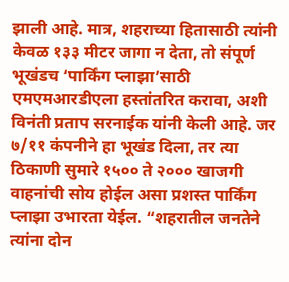झाली आहे. मात्र, शहराच्या हितासाठी त्यांनी केवळ १३३ मीटर जागा न देता, तो संपूर्ण भूखंडच ‘पार्किंग प्लाझा’साठी एमएमआरडीएला हस्तांतरित करावा, अशी विनंती प्रताप सरनाईक यांनी केली आहे. जर ७/११ कंपनीने हा भूखंड दिला, तर त्या ठिकाणी सुमारे १५०० ते २००० खाजगी वाहनांची सोय होईल असा प्रशस्त पार्किंग प्लाझा उभारता येईल. “शहरातील जनतेने त्यांना दोन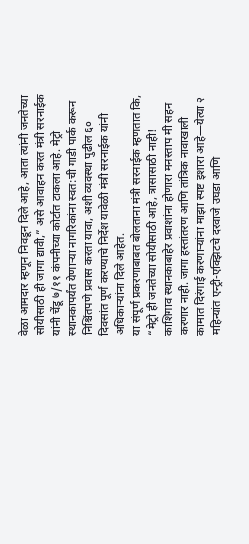वेळा आमदार म्हणून निवडून दिले आहे, आता त्यांनी जनतेच्या सोयीसाठी ही जागा द्यावी,” असे आवाहन करत मंत्री सरनाईक यांनी चेंडू ७/११ कंपनीच्या कोर्टात टाकला आहे. मेट्रो स्थानकापर्यंत येणाऱ्या नागरिकांना स्वत:ची गाडी पार्क करून निश्चिंतपणे प्रवास करता यावा, अशी व्यवस्था पुढील ६० दिवसांत पूर्ण करण्याचे निर्देश यावेळी मंत्री सरनाईक यांनी अधिकाऱ्यांना दिले आहेत.
या संपूर्ण प्रकरणाबाबत बोलताना मंत्री सरनाईक म्हणतात कि, “मेट्रो ही जनतेच्या सोयीसाठी आहे, त्रासासाठी नाही! काशिगाव स्थानकाबाहेर प्रवाशांना होणारा मनस्ताप मी सहन करणार नाही. जागा हस्तांतरण आणि तांत्रिक नावाखाली कामात दिरंगाई करणाऱ्यांना माझा स्पष्ट इशारा आहे—येत्या २ महिन्यांत एन्ट्री-एक्झिटचे दरवाजे उघडा आणि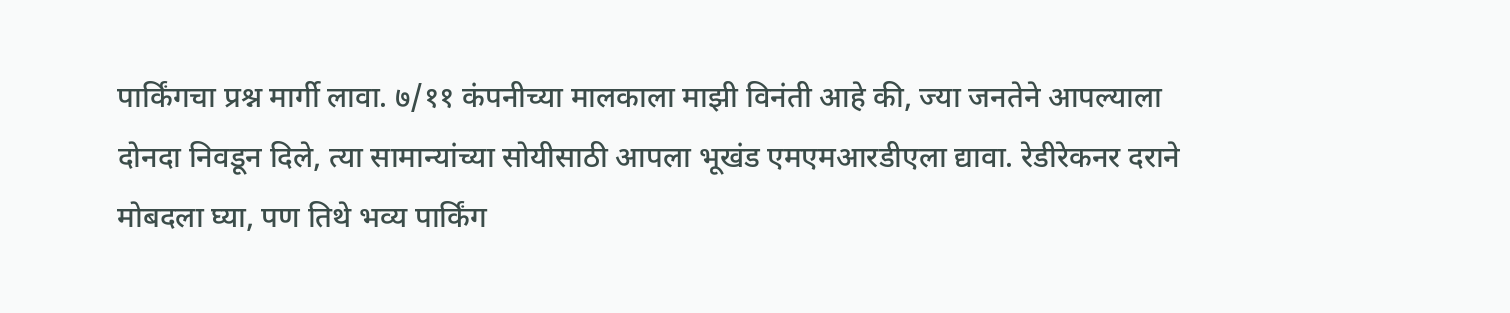पार्किंगचा प्रश्न मार्गी लावा. ७/११ कंपनीच्या मालकाला माझी विनंती आहे की, ज्या जनतेने आपल्याला दोनदा निवडून दिले, त्या सामान्यांच्या सोयीसाठी आपला भूखंड एमएमआरडीएला द्यावा. रेडीरेकनर दराने मोबदला घ्या, पण तिथे भव्य पार्किंग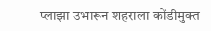प्लाझा उभारून शहराला कोंडीमुक्त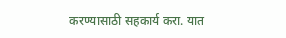करण्यासाठी सहकार्य करा. यात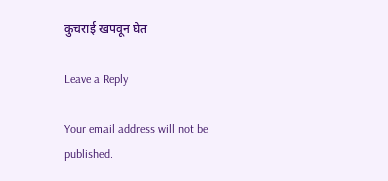कुचराई खपवून घेत

Leave a Reply

Your email address will not be published.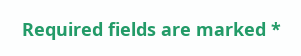Required fields are marked *